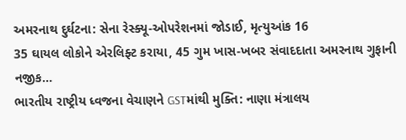અમરનાથ દુર્ઘટના: સેના રેસ્ક્યૂ-ઓપરેશનમાં જોડાઈ, મૃત્યુઆંક 16
35 ઘાયલ લોકોને એરલિફ્ટ કરાયા, 45 ગુમ ખાસ-ખબર સંવાદદાતા અમરનાથ ગુફાની નજીક…
ભારતીય રાષ્ટ્રીય ધ્વજના વેચાણને GSTમાંથી મુક્તિ: નાણા મંત્રાલય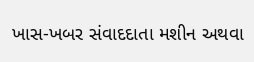ખાસ-ખબર સંવાદદાતા મશીન અથવા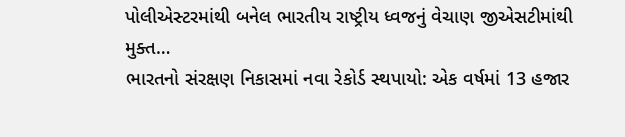પોલીએસ્ટરમાંથી બનેલ ભારતીય રાષ્ટ્રીય ધ્વજનું વેચાણ જીએસટીમાંથી મુક્ત…
ભારતનો સંરક્ષણ નિકાસમાં નવા રેકોર્ડ સ્થપાયો: એક વર્ષમાં 13 હજાર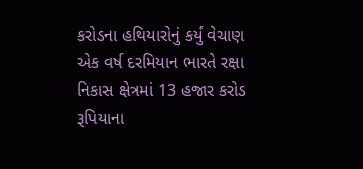કરોડના હથિયારોનું કર્યું વેચાણ
એક વર્ષ દરમિયાન ભારતે રક્ષા નિકાસ ક્ષેત્રમાં 13 હજાર કરોડ રૂપિયાના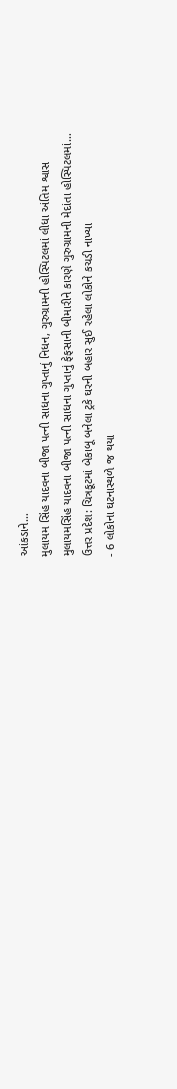આંકડાને…
મુલાયમ સિંહ યાદવના બીજા પત્ની સાધના ગુપ્તાનું નિધન, ગુરુગ્રામની હોસ્પિટલમાં લીધા અંતિમ શ્વાસ
મુલાયમસિંહ યાદવના બીજા પત્ની સાધના ગુપ્તાનું ફેફસાની બીમારીને કારણે ગુરુગ્રામની મેદાંતા હોસ્પિટલમાં…
ઉત્તર પ્રદેશ: ચિત્રકૂટમાં બેકાબૂ બનેલા ટ્રકે ઘરની બહાર સુઈ રહેલા લોકોને કચડી નાખ્યા
- 6 લોકોના ઘટનાસ્થળે જ થયા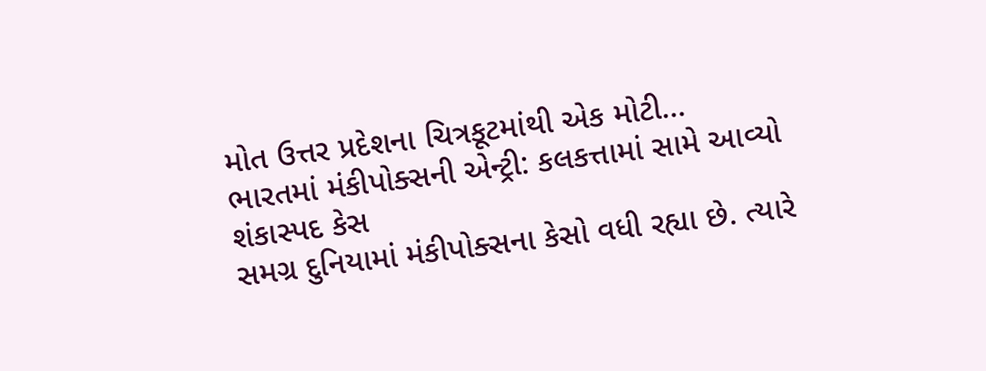મોત ઉત્તર પ્રદેશના ચિત્રકૂટમાંથી એક મોટી…
ભારતમાં મંકીપોક્સની એન્ટ્રી: કલકત્તામાં સામે આવ્યો શંકાસ્પદ કેસ
સમગ્ર દુનિયામાં મંકીપોક્સના કેસો વધી રહ્યા છે. ત્યારે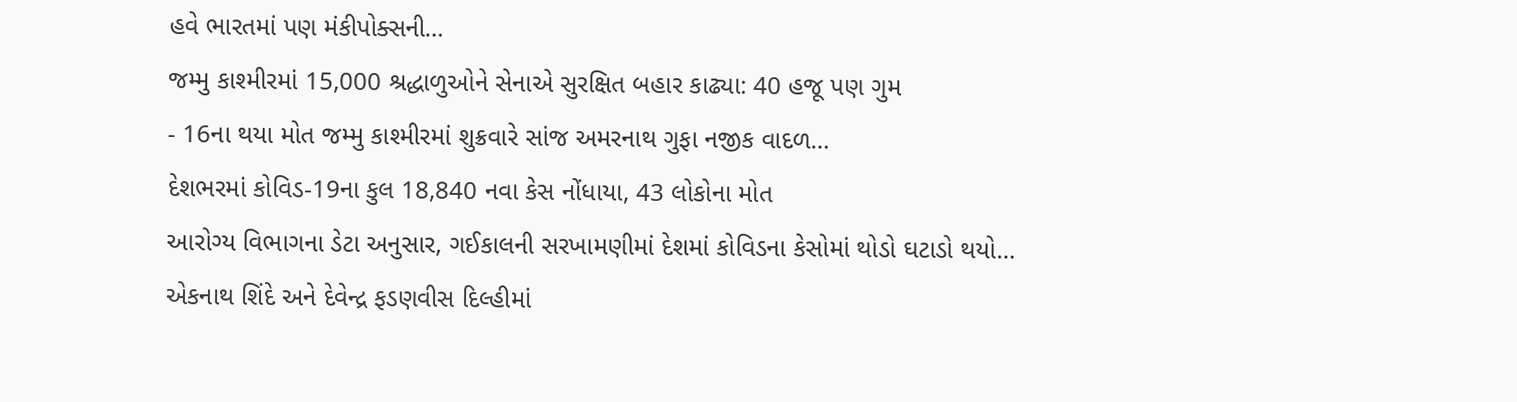હવે ભારતમાં પણ મંકીપોક્સની…
જમ્મુ કાશ્મીરમાં 15,000 શ્રદ્ધાળુઓને સેનાએ સુરક્ષિત બહાર કાઢ્યા: 40 હજૂ પણ ગુમ
- 16ના થયા મોત જમ્મુ કાશ્મીરમાં શુક્રવારે સાંજ અમરનાથ ગુફા નજીક વાદળ…
દેશભરમાં કોવિડ-19ના કુલ 18,840 નવા કેસ નોંધાયા, 43 લોકોના મોત
આરોગ્ય વિભાગના ડેટા અનુસાર, ગઈકાલની સરખામણીમાં દેશમાં કોવિડના કેસોમાં થોડો ઘટાડો થયો…
એકનાથ શિંદે અને દેવેન્દ્ર ફડણવીસ દિલ્હીમાં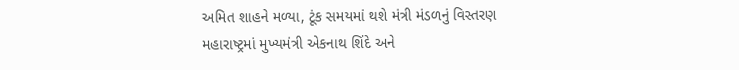અમિત શાહને મળ્યા, ટૂંક સમયમાં થશે મંત્રી મંડળનું વિસ્તરણ
મહારાષ્ટ્રમાં મુખ્યમંત્રી એકનાથ શિંદે અને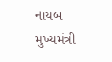નાયબ મુખ્યમંત્રી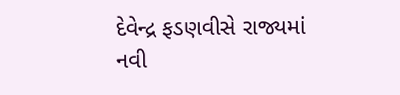દેવેન્દ્ર ફડણવીસે રાજ્યમાં નવી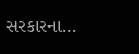સરકારના…